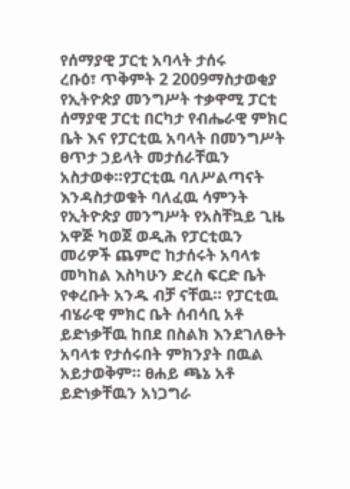የሰማያዊ ፓርቲ አባላት ታሰሩ
ረቡዕ፣ ጥቅምት 2 2009ማስታወቂያ
የኢትዮጵያ መንግሥት ተቃዋሚ ፓርቲ ሰማያዊ ፓርቲ በርካታ የብሔራዊ ምክር ቤት እና የፓርቲዉ አባላት በመንግሥት ፀጥታ ኃይላት መታሰራቸዉን አስታወቀ።የፓርቲዉ ባለሥልጣናት እንዳስታወቁት ባለፈዉ ሳምንት የኢትዮጵያ መንግሥት የአስቸኳይ ጊዜ አዋጅ ካወጀ ወዲሕ የፓርቲዉን መሪዎች ጨምሮ ከታሰሩት አባላቱ መካከል እስካሁን ድረስ ፍርድ ቤት የቀረቡት አንዱ ብቻ ናቸዉ። የፓርቲዉ ብሄራዊ ምክር ቤት ሰብሳቢ አቶ ይድነቃቸዉ ከበደ በስልክ እንደገለፁት አባላቱ የታሰሩበት ምክንያት በዉል አይታወቅም። ፀሐይ ጫኔ አቶ ይድነቃቸዉን አነጋግራ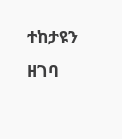ተከታዩን ዘገባ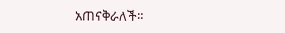አጠናቅራለች።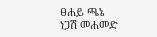ፀሐይ ጫኔ
ነጋሽ መሐመድ